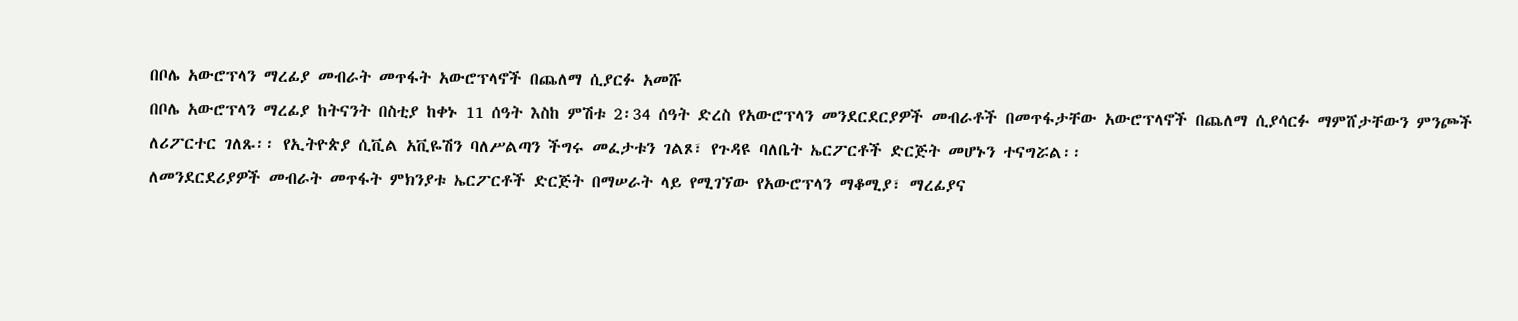በቦሌ አውሮፕላን ማረፊያ መብራት መጥፋት አውሮፕላኖች በጨለማ ሲያርፉ አመሹ
በቦሌ አውሮፕላን ማረፊያ ከትናንት በስቲያ ከቀኑ 11 ሰዓት እስከ ምሽቱ 2፡34 ሰዓት ድረስ የአውሮፕላን መንደርደርያዎች መብራቶች በመጥፋታቸው አውሮፕላኖች በጨለማ ሲያሳርፉ ማምሸታቸውን ምንጮች ለሪፖርተር ገለጹ፡፡ የኢትዮጵያ ሲቪል አቪዬሽን ባለሥልጣን ችግሩ መፈታቱን ገልጾ፣ የጉዳዩ ባለቤት ኤርፖርቶች ድርጅት መሆኑን ተናግሯል፡፡
ለመንደርደሪያዎች መብራት መጥፋት ምክንያቱ ኤርፖርቶች ድርጅት በማሠራት ላይ የሚገኘው የአውሮፕላን ማቆሚያ፣ ማረፊያና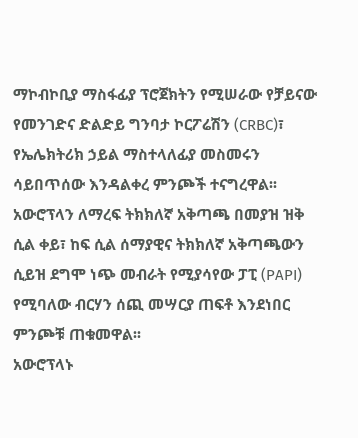ማኮብኮቢያ ማስፋፊያ ፕሮጀክትን የሚሠራው የቻይናው የመንገድና ድልድይ ግንባታ ኮርፖሬሽን (CRBC)፣ የኤሌክትሪክ ኃይል ማስተላለፊያ መስመሩን ሳይበጥሰው እንዳልቀረ ምንጮች ተናግረዋል፡፡
አውሮፕላን ለማረፍ ትክክለኛ አቅጣጫ በመያዝ ዝቅ ሲል ቀይ፣ ከፍ ሲል ሰማያዊና ትክክለኛ አቅጣጫውን ሲይዝ ደግሞ ነጭ መብራት የሚያሳየው ፓፒ (PAPI) የሚባለው ብርሃን ሰጪ መሣርያ ጠፍቶ እንደነበር ምንጮቹ ጠቁመዋል፡፡
አውሮፕላኑ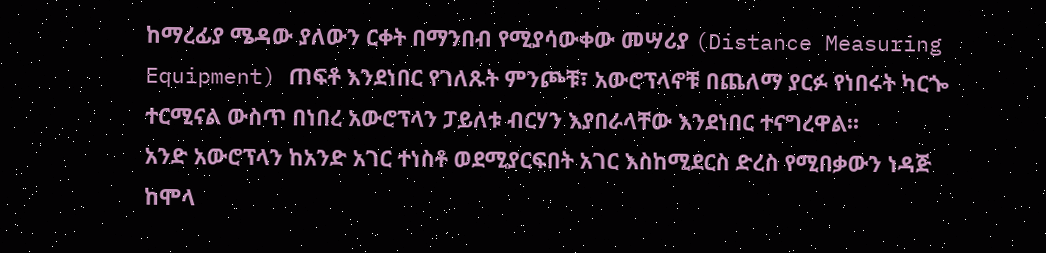ከማረፊያ ሜዳው ያለውን ርቀት በማንበብ የሚያሳውቀው መሣሪያ (Distance Measuring Equipment) ጠፍቶ እንደነበር የገለጹት ምንጮቹ፣ አውሮፕላኖቹ በጨለማ ያርፉ የነበሩት ካርጐ ተርሚናል ውስጥ በነበረ አውሮፕላን ፓይለቱ ብርሃን እያበራላቸው እንደነበር ተናግረዋል፡፡
አንድ አውሮፕላን ከአንድ አገር ተነስቶ ወደሚያርፍበት አገር እስከሚደርስ ድረስ የሚበቃውን ነዳጅ ከሞላ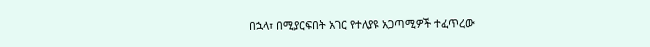በኋላ፣ በሚያርፍበት አገር የተለያዩ አጋጣሚዎች ተፈጥረው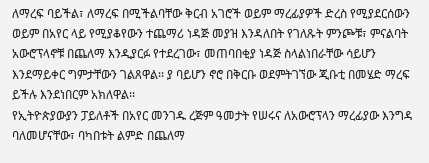ለማረፍ ባይችል፣ ለማረፍ በሚችልባቸው ቅርብ አገሮች ወይም ማረፊያዎች ድረስ የሚያደርሰውን ወይም በአየር ላይ የሚያቆየውን ተጨማሪ ነዳጅ መያዝ እንዳለበት የገለጹት ምንጮቹ፣ ምናልባት አውሮፕላኖቹ በጨለማ እንዲያርፉ የተደረገው፣ መጠባበቂያ ነዳጅ ስላልነበራቸው ሳይሆን እንደማይቀር ግምታቸውን ገልጸዋል፡፡ ያ ባይሆን ኖሮ በቅርቡ ወደምትገኘው ጂቡቲ በመሄድ ማረፍ ይችሉ እንደነበርም አክለዋል፡፡
የኢትዮጵያውያን ፓይለቶች በአየር መንገዱ ረጅም ዓመታት የሠሩና ለአውሮፕላን ማረፊያው እንግዳ ባለመሆናቸው፣ ባካበቱት ልምድ በጨለማ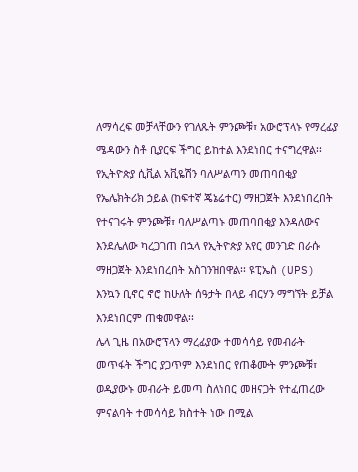ለማሳረፍ መቻላቸውን የገለጹት ምንጮቹ፣ አውሮፕላኑ የማረፊያ ሜዳውን ስቶ ቢያርፍ ችግር ይከተል እንደነበር ተናግረዋል፡፡
የኢትዮጵያ ሲቪል አቪዬሽን ባለሥልጣን መጠባበቂያ የኤሌክትሪክ ኃይል (ከፍተኛ ጄኔሬተር) ማዘጋጀት እንደነበረበት የተናገሩት ምንጮቹ፣ ባለሥልጣኑ መጠባበቂያ እንዳለውና እንደሌለው ካረጋገጠ በኋላ የኢትዮጵያ አየር መንገድ በራሱ ማዘጋጀት እንደነበረበት አስገንዝበዋል፡፡ ዩፒኤስ (UPS) እንኳን ቢኖር ኖሮ ከሁለት ሰዓታት በላይ ብርሃን ማግኘት ይቻል እንደነበርም ጠቁመዋል፡፡
ሌላ ጊዜ በአውሮፕላን ማረፊያው ተመሳሳይ የመብራት መጥፋት ችግር ያጋጥም እንደነበር የጠቆሙት ምንጮቹ፣ ወዲያውኑ መብራት ይመጣ ስለነበር መዘናጋት የተፈጠረው ምናልባት ተመሳሳይ ክስተት ነው በሚል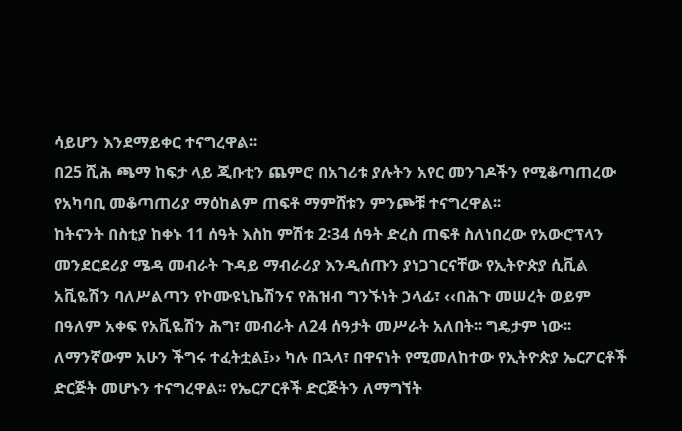ሳይሆን እንደማይቀር ተናግረዋል፡፡
በ25 ሺሕ ጫማ ከፍታ ላይ ጂቡቲን ጨምሮ በአገሪቱ ያሉትን አየር መንገዶችን የሚቆጣጠረው የአካባቢ መቆጣጠሪያ ማዕከልም ጠፍቶ ማምሸቱን ምንጮቹ ተናግረዋል፡፡
ከትናንት በስቲያ ከቀኑ 11 ሰዓት እስከ ምሽቱ 2፡34 ሰዓት ድረስ ጠፍቶ ስለነበረው የአውሮፕላን መንደርደሪያ ሜዳ መብራት ጉዳይ ማብራሪያ እንዲሰጡን ያነጋገርናቸው የኢትዮጵያ ሲቪል አቪዬሽን ባለሥልጣን የኮሙዩኒኬሽንና የሕዝብ ግንኙነት ኃላፊ፣ ‹‹በሕጉ መሠረት ወይም በዓለም አቀፍ የአቪዬሽን ሕግ፣ መብራት ለ24 ሰዓታት መሥራት አለበት፡፡ ግዴታም ነው፡፡ ለማንኛውም አሁን ችግሩ ተፈትቷል፤›› ካሉ በኋላ፣ በዋናነት የሚመለከተው የኢትዮጵያ ኤርፖርቶች ድርጅት መሆኑን ተናግረዋል፡፡ የኤርፖርቶች ድርጅትን ለማግኘት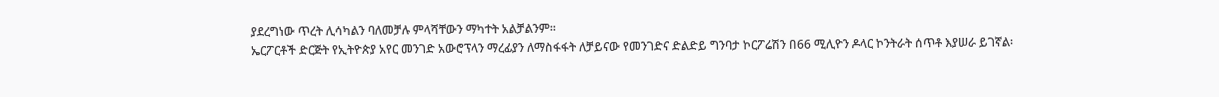ያደረግነው ጥረት ሊሳካልን ባለመቻሉ ምላሻቸውን ማካተት አልቻልንም፡፡
ኤርፖርቶች ድርጅት የኢትዮጵያ አየር መንገድ አውሮፕላን ማረፊያን ለማስፋፋት ለቻይናው የመንገድና ድልድይ ግንባታ ኮርፖሬሽን በ66 ሚሊዮን ዶላር ኮንትራት ሰጥቶ እያሠራ ይገኛል፡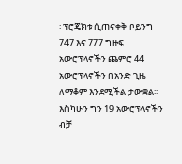፡ ፕሮጄክቱ ሲጠናቀቅ ቦይንግ 747 እና 777 ግዙፍ አውሮፕላኖችን ጨምሮ 44 አውሮፕላኖችን በአንድ ጊዜ ለማቆም እንደሚችል ታውቋል፡፡ እስካሁን ግን 19 አውሮፕላኖችን ብቻ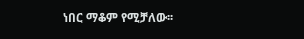ነበር ማቆም የሚቻለው፡፡